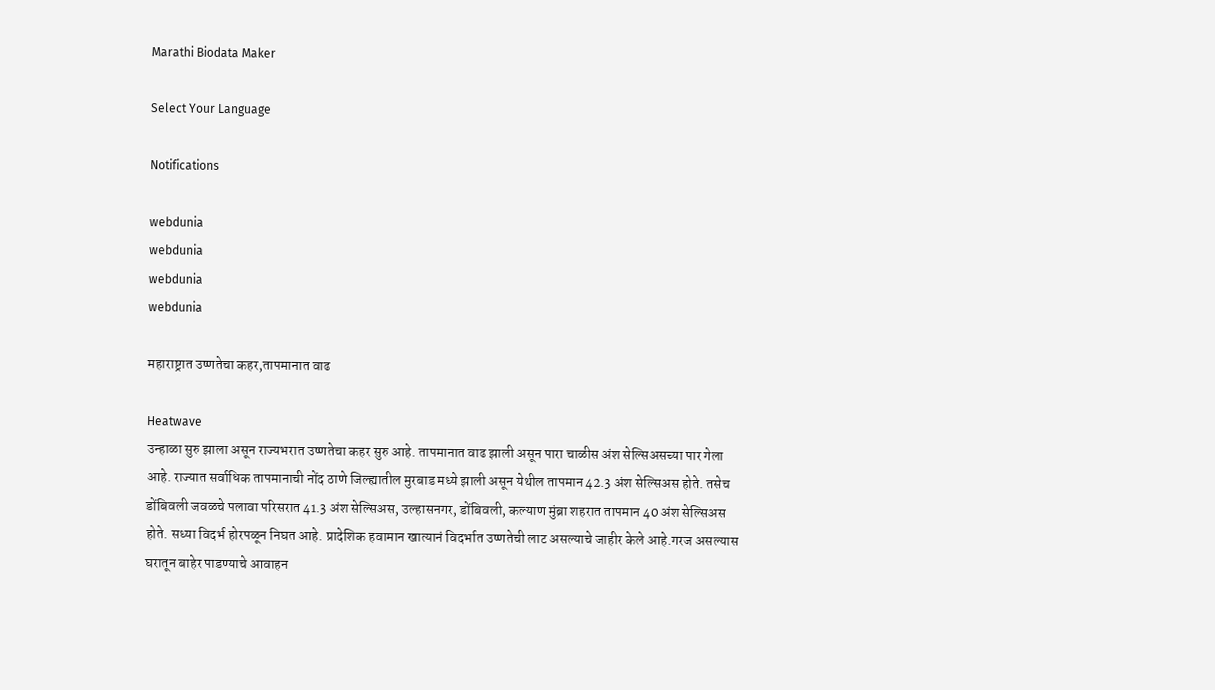Marathi Biodata Maker

Select Your Language

Notifications

webdunia
webdunia
webdunia
webdunia

महाराष्ट्रात उष्णतेचा कहर,तापमानात वाढ

Heatwave
उन्हाळा सुरु झाला असून राज्यभरात उष्णतेचा कहर सुरु आहे. तापमानात वाढ झाली असून पारा चाळीस अंश सेल्सिअसच्या पार गेला आहे. राज्यात सर्वाधिक तापमानाची नोंद ठाणे जिल्ह्यातील मुरबाड मध्ये झाली असून येथील तापमान 42.3 अंश सेल्सिअस होते. तसेच डोंबिवली जवळचे पलावा परिसरात 41.3 अंश सेल्सिअस, उल्हासनगर, डोंबिवली, कल्याण मुंब्रा शहरात तापमान 40 अंश सेल्सिअस होते. सध्या विदर्भ होरपळून निघत आहे. प्रादेशिक हवामान खात्यानं विदर्भात उष्णतेची लाट असल्याचे जाहीर केले आहे.गरज असल्यास घरातून बाहेर पाडण्याचे आवाहन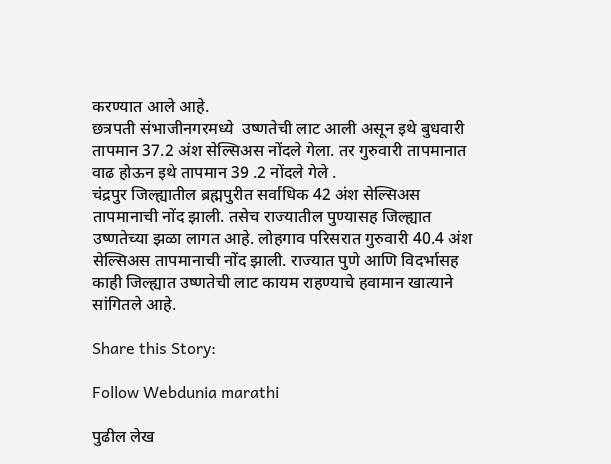करण्यात आले आहे.
छत्रपती संभाजीनगरमध्ये  उष्णतेची लाट आली असून इथे बुधवारी तापमान 37.2 अंश सेल्सिअस नोंदले गेला. तर गुरुवारी तापमानात वाढ होऊन इथे तापमान 39 .2 नोंदले गेले .
चंद्रपुर जिल्ह्यातील ब्रह्मपुरीत सर्वाधिक 42 अंश सेल्सिअस तापमानाची नोंद झाली. तसेच राज्यातील पुण्यासह जिल्ह्यात उष्णतेच्या झळा लागत आहे. लोहगाव परिसरात गुरुवारी 40.4 अंश सेल्सिअस तापमानाची नोंद झाली. राज्यात पुणे आणि विदर्भासह काही जिल्ह्यात उष्णतेची लाट कायम राहण्याचे हवामान खात्याने सांगितले आहे.

Share this Story:

Follow Webdunia marathi

पुढील लेख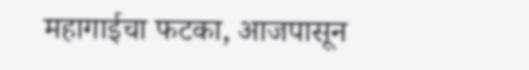महागाईचा फटका, आजपासून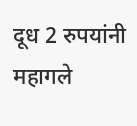दूध 2 रुपयांनी महागले